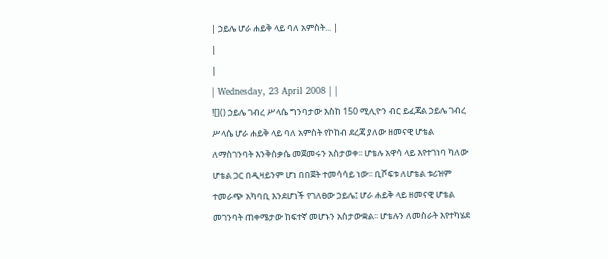| ኃይሌ ሆራ ሐይቅ ላይ ባለ አምስት... |
|
|
| Wednesday, 23 April 2008 | |
![]() ኃይሌ ገብረ ሥላሴ ግንባታው እስከ 150 ሚሊዮን ብር ይፈጃል ኃይሌ ገብረ ሥላሴ ሆራ ሐይቅ ላይ ባለ አምስት የኮከብ ደረጃ ያለው ዘመናዊ ሆቴል ለማስገንባት እንቅስቃሴ መጀመሩን አስታወቀ፡፡ ሆቴሉ አዋሳ ላይ እየተገነባ ካለው ሆቴል ጋር በዲዛይንም ሆነ በበጀት ተመሳሳይ ነው፡፡ ቢሾፍቱ ለሆቴል ቱሪዝም ተመራጭ አካባቢ እንደሆነች የገለፀው ኃይሌ፤ ሆራ ሐይቅ ላይ ዘመናዊ ሆቴል መገንባት ጠቀሜታው ከፍተኛ መሆኑን አስታውቋል፡፡ ሆቴሉን ለመስራት እየተካሄደ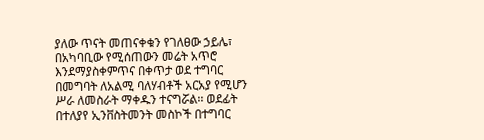ያለው ጥናት መጠናቀቁን የገለፀው ኃይሌ፣ በአካባቢው የሚሰጠውን መሬት አጥሮ እንደማያስቀምጥና በቀጥታ ወደ ተግባር በመግባት ለአልሚ ባለሃብቶች አርአያ የሚሆን ሥራ ለመስራት ማቀዱን ተናግሯል፡፡ ወደፊት በተለያየ ኢንቨስትመንት መስኮች በተግባር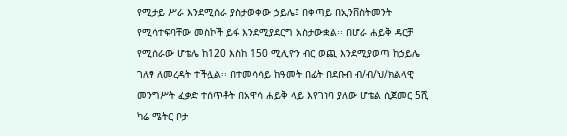የሚታይ ሥራ እንደሚሰራ ያስታወቀው ኃይሌ፤ በቀጣይ በኢንቨስትመንት የሚሳተፍባቸው መስኮች ይፋ እንደሚያደርግ አስታውቋል፡፡ በሆራ ሐይቅ ዳርቻ የሚሰራው ሆቴሌ ከ120 እስከ 150 ሚሊዮን ብር ወጪ እንደሚያወጣ ከኃይሌ ገለፃ ለመረዳት ተችሏል፡፡ በተመሳሳይ ከዓመት በፊት በደቡብ ብ/ብ/ህ/ክልላዊ መንግሥት ፈቃድ ተሰጥቶት በአዋሳ ሐይቅ ላይ እየገነባ ያለው ሆቴል ሲጀመር 5ሺ ካሬ ሜትር ቦታ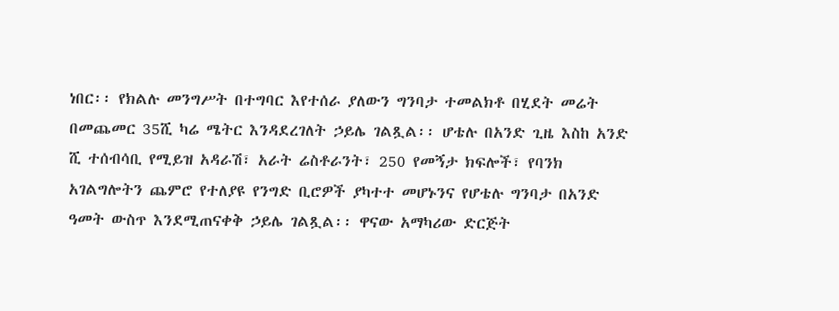ነበር፡፡ የክልሉ መንግሥት በተግባር እየተሰራ ያለውን ግንባታ ተመልክቶ በሂደት መሬት በመጨመር 35ሺ ካሬ ሜትር እንዳደረገለት ኃይሌ ገልጿል፡፡ ሆቴሉ በአንድ ጊዜ እስከ አንድ ሺ ተሰብሳቢ የሚይዝ አዳራሽ፣ አራት ሬስቶራንት፣ 250 የመኝታ ክፍሎች፣ የባንክ አገልግሎትን ጨምሮ የተለያዩ የንግድ ቢሮዎች ያካተተ መሆኑንና የሆቴሉ ግንባታ በአንድ ዓመት ውስጥ እንደሚጠናቀቅ ኃይሌ ገልጿል፡፡ ዋናው አማካሪው ድርጅት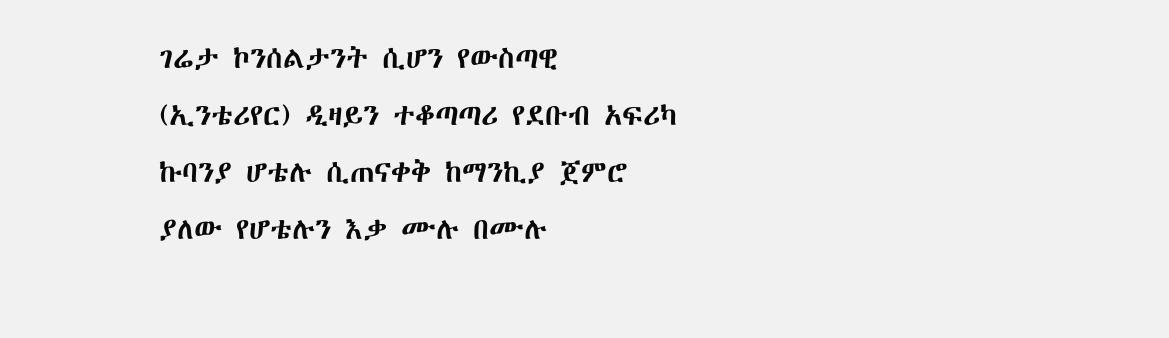ገሬታ ኮንሰልታንት ሲሆን የውስጣዊ (ኢንቴሪየር) ዲዛይን ተቆጣጣሪ የደቡብ አፍሪካ ኩባንያ ሆቴሉ ሲጠናቀቅ ከማንኪያ ጀምሮ ያለው የሆቴሉን እቃ ሙሉ በሙሉ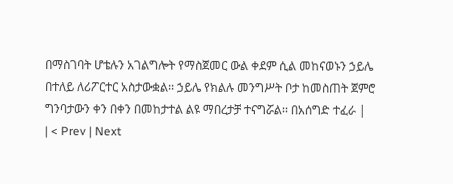በማስገባት ሆቴሉን አገልግሎት የማስጀመር ውል ቀደም ሲል መከናወኑን ኃይሌ በተለይ ለሪፖርተር አስታውቋል፡፡ ኃይሌ የክልሉ መንግሥት ቦታ ከመስጠት ጀምሮ ግንባታውን ቀን በቀን በመከታተል ልዩ ማበረታቻ ተናግሯል፡፡ በአሰግድ ተፈራ |
| < Prev | Next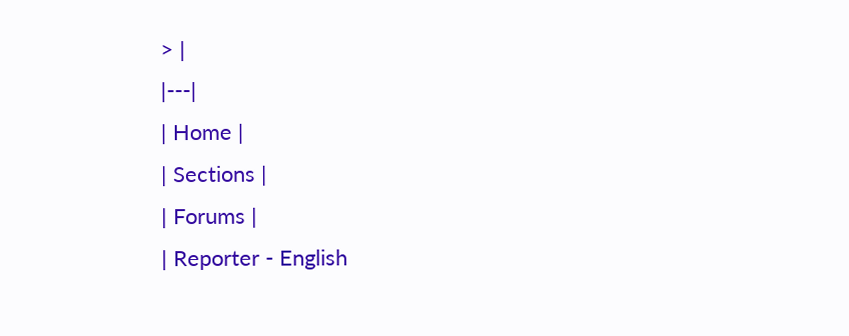> |
|---|
| Home |
| Sections |
| Forums |
| Reporter - English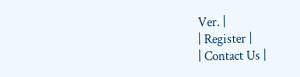Ver. |
| Register |
| Contact Us |